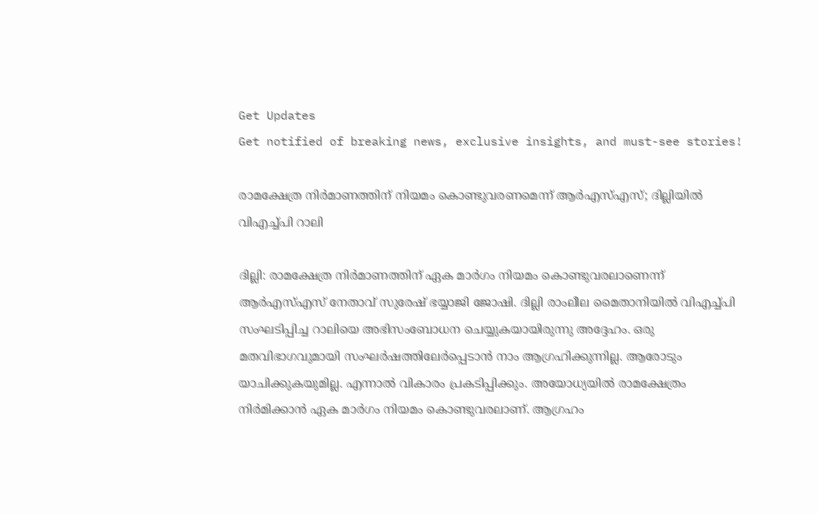Get Updates
Get notified of breaking news, exclusive insights, and must-see stories!

രാമക്ഷേത്ര നിര്‍മാണത്തിന് നിയമം കൊണ്ടുവരണമെന്ന് ആര്‍എസ്എസ്; ദില്ലിയില്‍ വിഎച്ച്പി റാലി

ദില്ലി: രാമക്ഷേത്ര നിര്‍മാണത്തിന് ഏക മാര്‍ഗം നിയമം കൊണ്ടുവരലാണെന്ന് ആര്‍എസ്എസ് നേതാവ് സുരേഷ് ഭയ്യാജി ജോഷി. ദില്ലി രാംലീല മൈതാനിയില്‍ വിഎച്ച്പി സംഘടിപ്പിച്ച റാലിയെ അഭിസംബോധന ചെയ്യുകയായിരുന്നു അദ്ദേഹം. ഒരു മതവിഭാഗവുമായി സംഘര്‍ഷത്തിലേര്‍പ്പെടാന്‍ നാം ആഗ്രഹിക്കുന്നില്ല. ആരോടും യാചിക്കുകയുമില്ല. എന്നാല്‍ വികാരം പ്രകടിപ്പിക്കും. അയോധ്യയില്‍ രാമക്ഷേത്രം നിര്‍മിക്കാന്‍ ഏക മാര്‍ഗം നിയമം കൊണ്ടുവരലാണ്. ആഗ്രഹം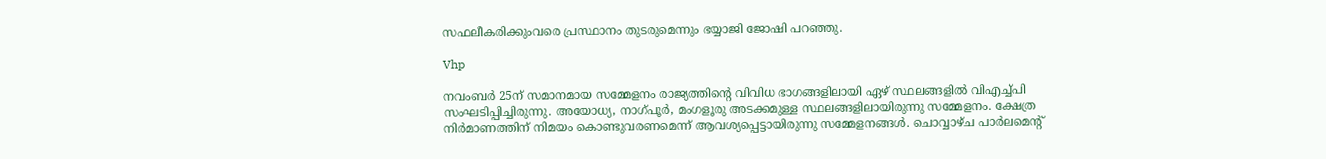സഫലീകരിക്കുംവരെ പ്രസ്ഥാനം തുടരുമെന്നും ഭയ്യാജി ജോഷി പറഞ്ഞു.

Vhp

നവംബര്‍ 25ന് സമാനമായ സമ്മേളനം രാജ്യത്തിന്റെ വിവിധ ഭാഗങ്ങളിലായി ഏഴ് സ്ഥലങ്ങളില്‍ വിഎച്ച്പി സംഘടിപ്പിച്ചിരുന്നു. അയോധ്യ, നാഗ്പൂര്‍, മംഗളൂരു അടക്കമുള്ള സ്ഥലങ്ങളിലായിരുന്നു സമ്മേളനം. ക്ഷേത്ര നിര്‍മാണത്തിന് നിമയം കൊണ്ടുവരണമെന്ന് ആവശ്യപ്പെട്ടായിരുന്നു സമ്മേളനങ്ങള്‍. ചൊവ്വാഴ്ച പാര്‍ലമെന്റ്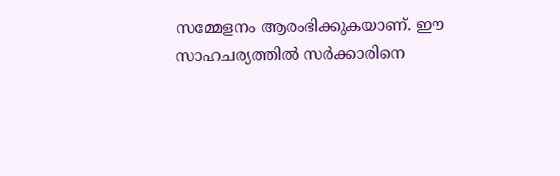സമ്മേളനം ആരംഭിക്കുകയാണ്. ഈ സാഹചര്യത്തില്‍ സര്‍ക്കാരിനെ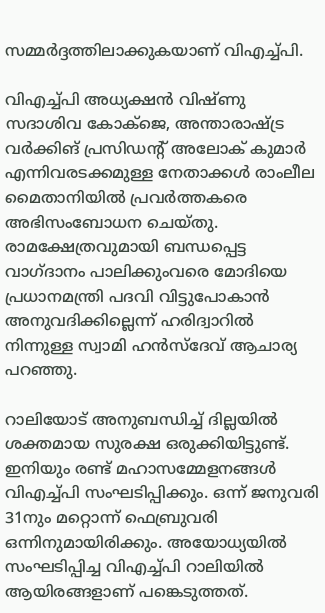സമ്മര്‍ദ്ദത്തിലാക്കുകയാണ് വിഎച്ച്പി.

വിഎച്ച്പി അധ്യക്ഷന്‍ വിഷ്ണു സദാശിവ കോക്‌ജെ, അന്താരാഷ്ട്ര വര്‍ക്കിങ് പ്രസിഡന്റ് അലോക് കുമാര്‍ എന്നിവരടക്കമുള്ള നേതാക്കള്‍ രാംലീല മൈതാനിയില്‍ പ്രവര്‍ത്തകരെ അഭിസംബോധന ചെയ്തു. രാമക്ഷേത്രവുമായി ബന്ധപ്പെട്ട വാഗ്ദാനം പാലിക്കുംവരെ മോദിയെ പ്രധാനമന്ത്രി പദവി വിട്ടുപോകാന്‍ അനുവദിക്കില്ലെന്ന് ഹരിദ്വാറില്‍ നിന്നുള്ള സ്വാമി ഹന്‍സ്‌ദേവ് ആചാര്യ പറഞ്ഞു.

റാലിയോട് അനുബന്ധിച്ച് ദില്ലയില്‍ ശക്തമായ സുരക്ഷ ഒരുക്കിയിട്ടുണ്ട്. ഇനിയും രണ്ട് മഹാസമ്മേളനങ്ങള്‍ വിഎച്ച്പി സംഘടിപ്പിക്കും. ഒന്ന് ജനുവരി 31നും മറ്റൊന്ന് ഫെബ്രുവരി ഒന്നിനുമായിരിക്കും. അയോധ്യയില്‍ സംഘടിപ്പിച്ച വിഎച്ച്പി റാലിയില്‍ ആയിരങ്ങളാണ് പങ്കെടുത്തത്.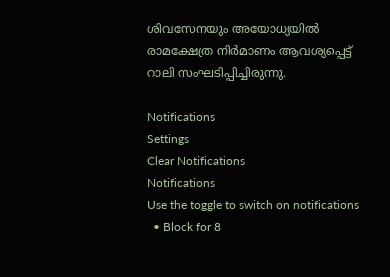ശിവസേനയും അയോധ്യയില്‍ രാമക്ഷേത്ര നിര്‍മാണം ആവശ്യപ്പെട്ട് റാലി സംഘടിപ്പിച്ചിരുന്നു.

Notifications
Settings
Clear Notifications
Notifications
Use the toggle to switch on notifications
  • Block for 8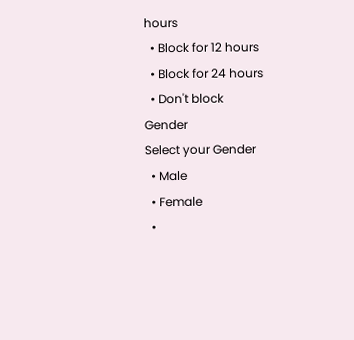hours
  • Block for 12 hours
  • Block for 24 hours
  • Don't block
Gender
Select your Gender
  • Male
  • Female
  •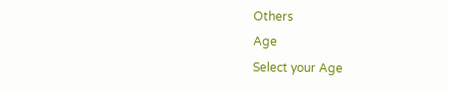Others
Age
Select your Age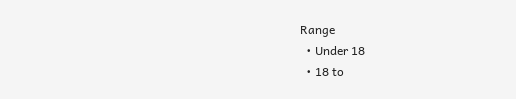Range
  • Under 18
  • 18 to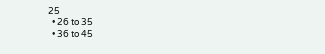25
  • 26 to 35
  • 36 to 45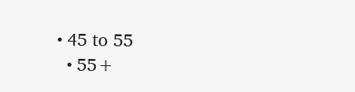• 45 to 55
  • 55+